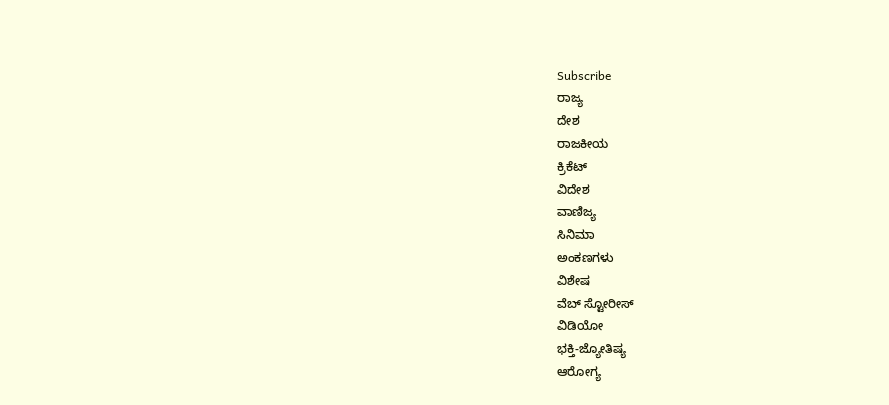Subscribe
ರಾಜ್ಯ
ದೇಶ
ರಾಜಕೀಯ
ಕ್ರಿಕೆಟ್
ವಿದೇಶ
ವಾಣಿಜ್ಯ
ಸಿನಿಮಾ
ಅಂಕಣಗಳು
ವಿಶೇಷ
ವೆಬ್ ಸ್ಟೋರೀಸ್
ವಿಡಿಯೋ
ಭಕ್ತಿ-ಜ್ಯೋತಿಷ್ಯ
ಆರೋಗ್ಯ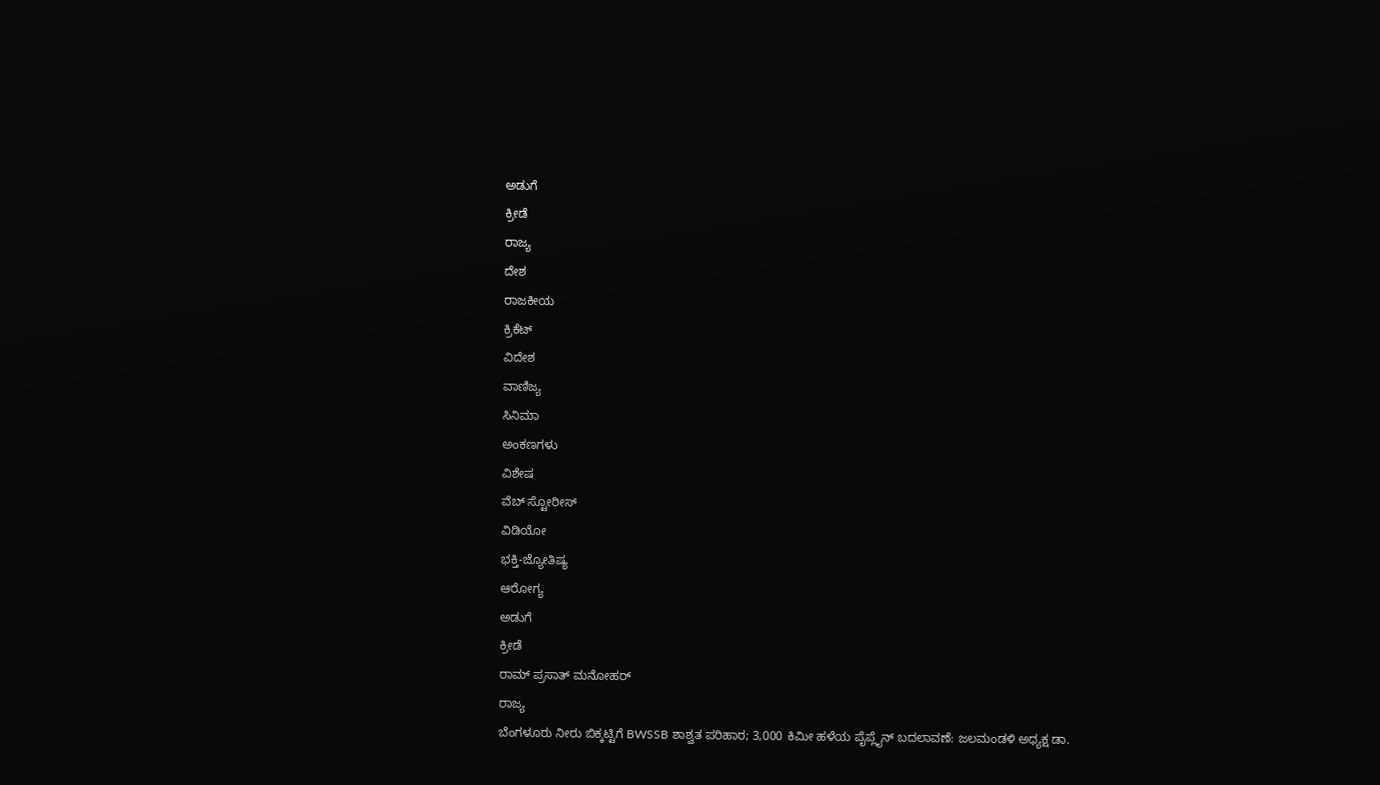ಅಡುಗೆ
ಕ್ರೀಡೆ
ರಾಜ್ಯ
ದೇಶ
ರಾಜಕೀಯ
ಕ್ರಿಕೆಟ್
ವಿದೇಶ
ವಾಣಿಜ್ಯ
ಸಿನಿಮಾ
ಅಂಕಣಗಳು
ವಿಶೇಷ
ವೆಬ್ ಸ್ಟೋರೀಸ್
ವಿಡಿಯೋ
ಭಕ್ತಿ-ಜ್ಯೋತಿಷ್ಯ
ಆರೋಗ್ಯ
ಅಡುಗೆ
ಕ್ರೀಡೆ
ರಾಮ್ ಪ್ರಸಾತ್ ಮನೋಹರ್
ರಾಜ್ಯ
ಬೆಂಗಳೂರು ನೀರು ಬಿಕ್ಕಟ್ಟಿಗೆ BWSSB ಶಾಶ್ವತ ಪರಿಹಾರ; 3,000 ಕಿಮೀ ಹಳೆಯ ಪೈಪ್ಲೈನ್ ಬದಲಾವಣೆ: ಜಲಮಂಡಳಿ ಅಧ್ಯಕ್ಷ ಡಾ.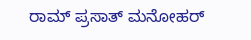ರಾಮ್ ಪ್ರಸಾತ್ ಮನೋಹರ್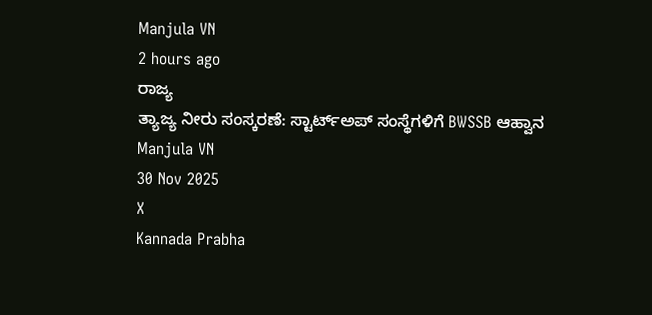Manjula VN
2 hours ago
ರಾಜ್ಯ
ತ್ಯಾಜ್ಯ ನೀರು ಸಂಸ್ಕರಣೆ: ಸ್ಟಾರ್ಟ್ಅಪ್ ಸಂಸ್ಥೆಗಳಿಗೆ BWSSB ಆಹ್ವಾನ
Manjula VN
30 Nov 2025
X
Kannada Prabha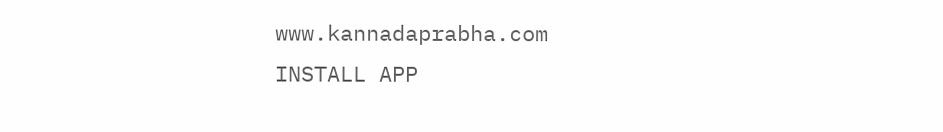www.kannadaprabha.com
INSTALL APP